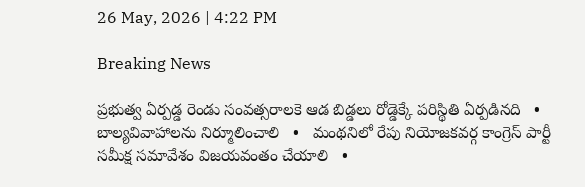26 May, 2026 | 4:22 PM

Breaking News

ప్రభుత్వ ఏర్పడ్డ రెండు సంవత్సరాలకె ఆడ బిడ్డలు రోడ్డెక్కే పరిస్థితి ఏర్పడినది   •   బాల్యవివాహాలను నిర్మూలించాలి   •   మంథనిలో రేపు నియోజకవర్గ కాంగ్రెస్ పార్టీ సమీక్ష సమావేశం విజయవంతం చేయాలి   •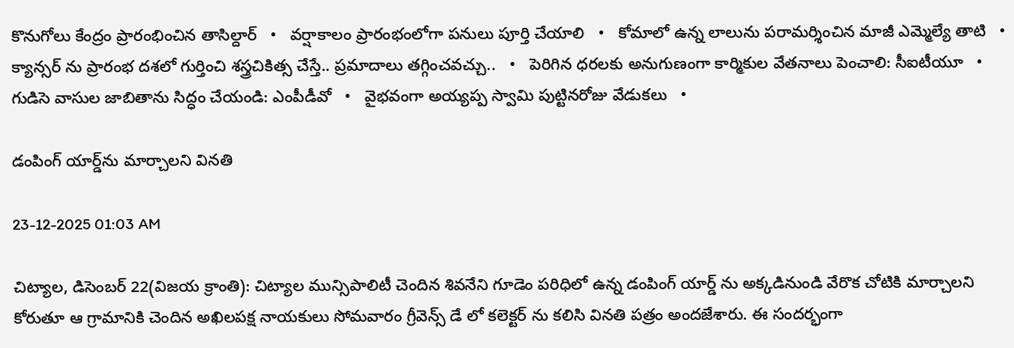కొనుగోలు కేంద్రం ప్రారంభించిన తాసిల్దార్   •   వర్షాకాలం ప్రారంభంలోగా పనులు పూర్తి చేయాలి   •   కోమాలో ఉన్న లాలును పరామర్శించిన మాజీ ఎమ్మెల్యే తాటి   •   క్యాన్సర్ ను ప్రారంభ దశలో గుర్తించి శస్త్రచికిత్స చేస్తే.. ప్రమాదాలు తగ్గించవచ్చు..   •   పెరిగిన ధరలకు అనుగుణంగా కార్మికుల వేతనాలు పెంచాలి: సీఐటీయూ   •   గుడిసె వాసుల జాబితాను సిద్ధం చేయండి: ఎంపీడీవో   •   వైభవంగా అయ్యప్ప స్వామి పుట్టినరోజు వేడుకలు   •

డంపింగ్ యార్డ్‌ను మార్చాలని వినతి

23-12-2025 01:03 AM

చిట్యాల, డిసెంబర్ 22(విజయ క్రాంతి): చిట్యాల మున్సిపాలిటీ చెందిన శివనేని గూడెం పరిధిలో ఉన్న డంపింగ్ యార్డ్ ను అక్కడినుండి వేరొక చోటికి మార్చాలని  కోరుతూ ఆ గ్రామానికి చెందిన అఖిలపక్ష నాయకులు సోమవారం గ్రీవెన్స్ డే లో కలెక్టర్ ను కలిసి వినతి పత్రం అందజేశారు. ఈ సందర్భంగా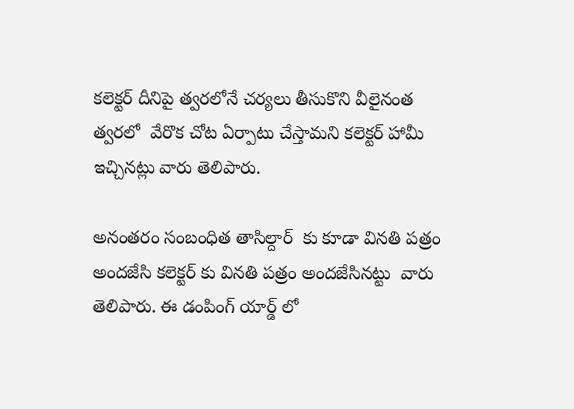కలెక్టర్ దీనిపై త్వరలోనే చర్యలు తీసుకొని వీలైనంత త్వరలో  వేరొక చోట ఏర్పాటు చేస్తామని కలెక్టర్ హామీ ఇచ్చినట్లు వారు తెలిపారు.

అనంతరం సంబంధిత తాసిల్దార్  కు కూడా వినతి పత్రం అందజేసి కలెక్టర్ కు వినతి పత్రం అందజేసినట్టు  వారు తెలిపారు. ఈ డంపింగ్ యార్డ్ లో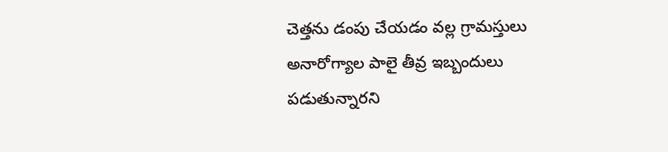చెత్తను డంపు చేయడం వల్ల గ్రామస్తులు అనారోగ్యాల పాలై తీవ్ర ఇబ్బందులు పడుతున్నారని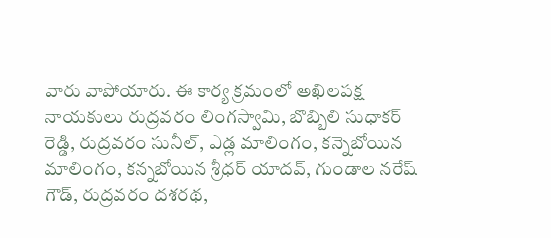వారు వాపోయారు. ఈ కార్య క్రమంలో అఖిలపక్ష నాయకులు రుద్రవరం లింగస్వామి, బొబ్బిలి సుధాకర్ రెడ్డి, రుద్రవరం సునీల్, ఎడ్ల మాలింగం, కన్నెబోయిన మాలింగం, కన్నబోయిన శ్రీధర్ యాదవ్, గుండాల నరేష్ గౌడ్, రుద్రవరం దశరథ,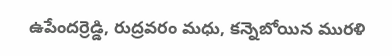ఉపేందర్రెడ్డి, రుద్రవరం మధు, కన్నెబోయిన మురళి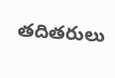తదితరులు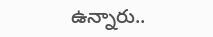ఉన్నారు..